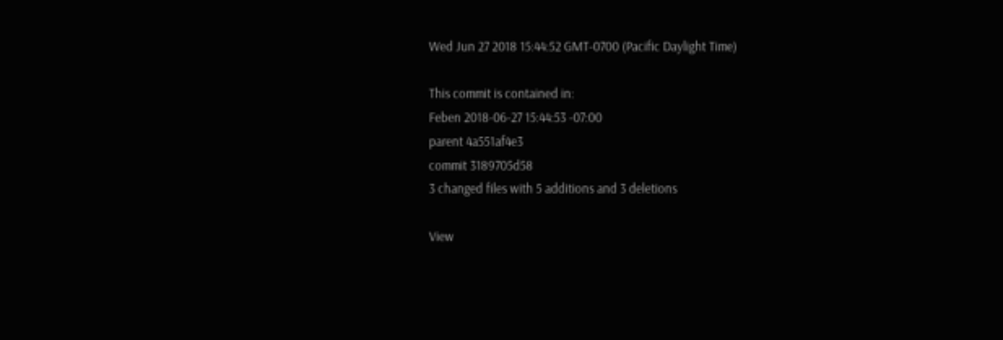Wed Jun 27 2018 15:44:52 GMT-0700 (Pacific Daylight Time)

This commit is contained in:
Feben 2018-06-27 15:44:53 -07:00
parent 4a551af4e3
commit 3189705d58
3 changed files with 5 additions and 3 deletions

View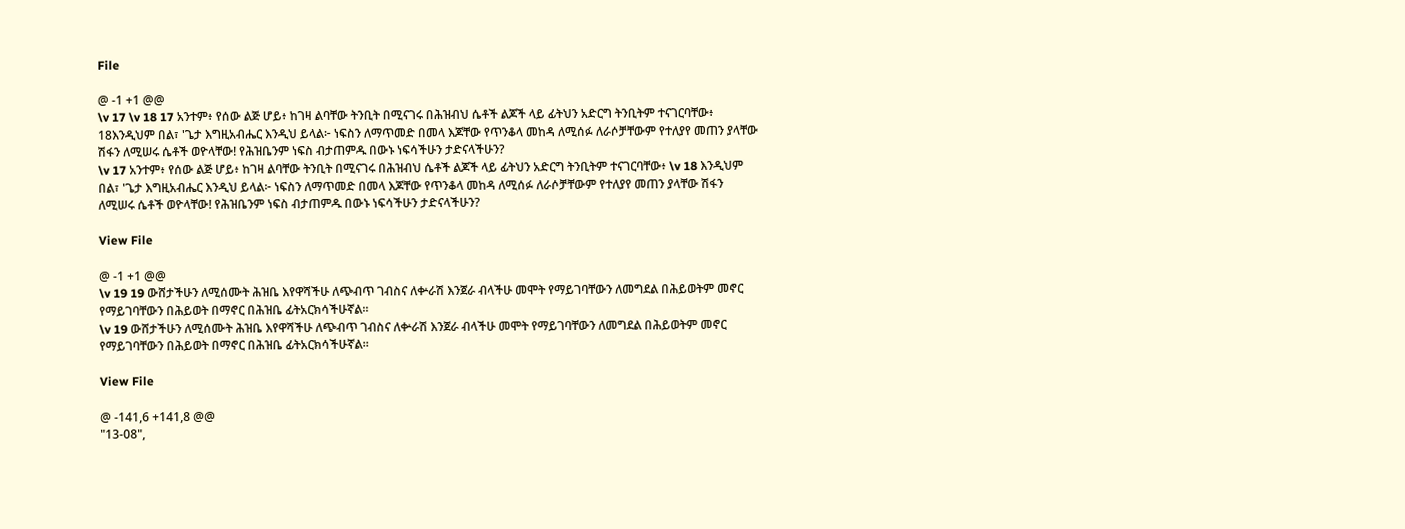File

@ -1 +1 @@
\v 17 \v 18 17 አንተም፥ የሰው ልጅ ሆይ፥ ከገዛ ልባቸው ትንቢት በሚናገሩ በሕዝብህ ሴቶች ልጆች ላይ ፊትህን አድርግ ትንቢትም ተናገርባቸው፥ 18እንዲህም በል፣ 'ጌታ እግዚአብሔር እንዲህ ይላል፦ ነፍስን ለማጥመድ በመላ እጆቸው የጥንቆላ መከዳ ለሚሰፉ ለራሶቻቸውም የተለያየ መጠን ያላቸው ሽፋን ለሚሠሩ ሴቶች ወዮላቸው! የሕዝቤንም ነፍስ ብታጠምዱ በውኑ ነፍሳችሁን ታድናላችሁን?
\v 17 አንተም፥ የሰው ልጅ ሆይ፥ ከገዛ ልባቸው ትንቢት በሚናገሩ በሕዝብህ ሴቶች ልጆች ላይ ፊትህን አድርግ ትንቢትም ተናገርባቸው፥ \v 18 እንዲህም በል፣ 'ጌታ እግዚአብሔር እንዲህ ይላል፦ ነፍስን ለማጥመድ በመላ እጆቸው የጥንቆላ መከዳ ለሚሰፉ ለራሶቻቸውም የተለያየ መጠን ያላቸው ሽፋን ለሚሠሩ ሴቶች ወዮላቸው! የሕዝቤንም ነፍስ ብታጠምዱ በውኑ ነፍሳችሁን ታድናላችሁን?

View File

@ -1 +1 @@
\v 19 19 ውሸታችሁን ለሚሰሙት ሕዝቤ እየዋሻችሁ ለጭብጥ ገብስና ለቍራሽ እንጀራ ብላችሁ መሞት የማይገባቸውን ለመግደል በሕይወትም መኖር የማይገባቸውን በሕይወት በማኖር በሕዝቤ ፊትአርክሳችሁኛል።
\v 19 ውሸታችሁን ለሚሰሙት ሕዝቤ እየዋሻችሁ ለጭብጥ ገብስና ለቍራሽ እንጀራ ብላችሁ መሞት የማይገባቸውን ለመግደል በሕይወትም መኖር የማይገባቸውን በሕይወት በማኖር በሕዝቤ ፊትአርክሳችሁኛል።

View File

@ -141,6 +141,8 @@
"13-08",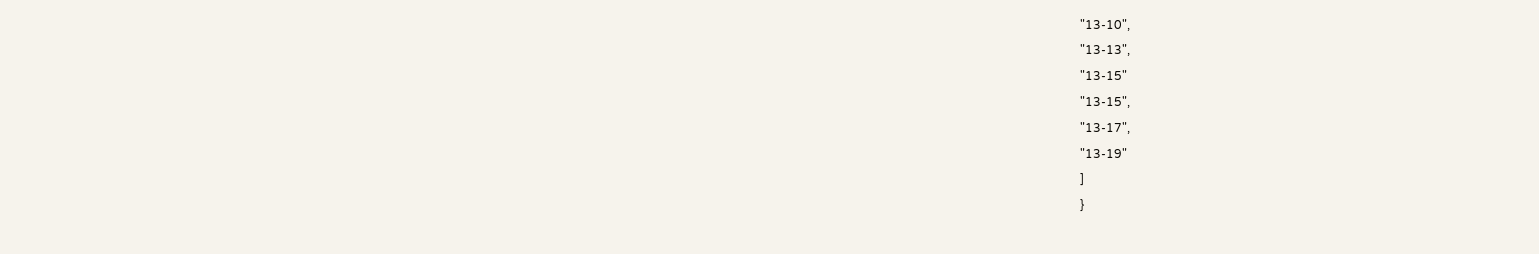"13-10",
"13-13",
"13-15"
"13-15",
"13-17",
"13-19"
]
}